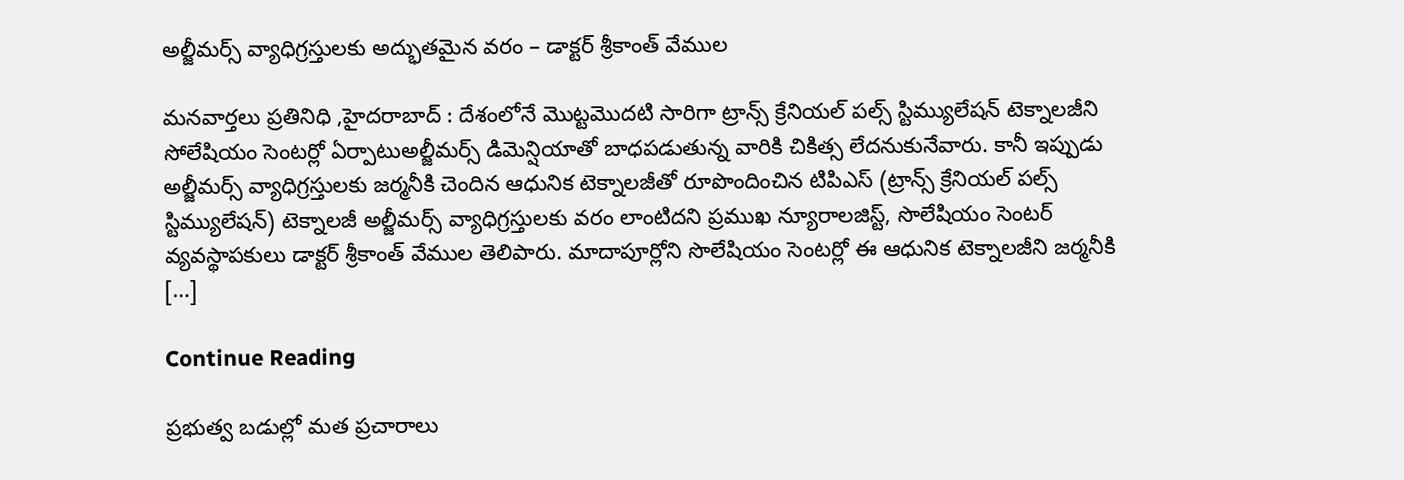అల్జీమర్స్ వ్యాధిగ్రస్తులకు అద్భుతమైన వరం – డాక్టర్ శ్రీకాంత్ వేముల

మనవార్తలు ప్రతినిధి ,హైదరాబాద్ : దేశంలోనే మొట్టమొదటి సారిగా ట్రాన్స్ క్రేనియల్ పల్స్ స్టిమ్యులేషన్ టెక్నాలజీని సోలేషియం సెంటర్లో ఏర్పాటుఅల్జీమర్స్ డిమెన్షియాతో బాధపడుతున్న వారికి చికిత్స లేదనుకునేవారు. కానీ ఇప్పుడు అల్జీమర్స్ వ్యాధిగ్రస్తులకు జర్మనీకి చెందిన ఆధునిక టెక్నాలజీతో రూపొందించిన టిపిఎస్ (ట్రాన్స్ క్రేనియల్ పల్స్ స్టిమ్యులేషన్) టెక్నాలజీ అల్జీమర్స్ వ్యాధిగ్రస్తులకు వరం లాంటిదని ప్రముఖ న్యూరాలజిస్ట్, సొలేషియం సెంటర్ వ్యవస్థాపకులు డాక్టర్ శ్రీకాంత్ వేముల తెలిపారు. మాదాపూర్లోని సొలేషియం సెంటర్లో ఈ ఆధునిక టెక్నాలజీని జర్మనీకి […]

Continue Reading

ప్రభుత్వ బడుల్లో మత ప్రచారాలు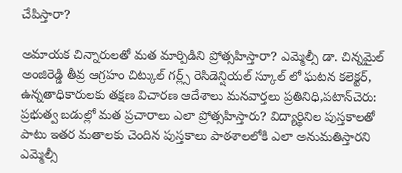చేపిస్తారా?

అమాయక చిన్నారులతో మత మార్పిడిని ప్రోత్సహిస్తారా? ఎమ్మెల్సీ డా. చిన్నమైల్ అంజిరెడ్డి తీవ్ర ఆగ్రహం చిట్కుల్ గర్ల్స్ రెసిడెన్షియల్ స్కూల్ లో ఘటన కలెక్టర్, ఉన్నతాధికారులకు తక్షణ విచారణ ఆదేశాలు మనవార్తలు ప్రతినిధి,పటాన్‌చెరు: ప్రభుత్వ బడుల్లో మత ప్రచారాలు ఎలా ప్రోత్సహిస్తారు? విద్యార్థినిల పుస్తకాలతో పాటు ఇతర మతాలకు చెందిన పుస్తకాలు పాఠశాలలోకి ఎలా అనుమతిస్తారని ఎమ్మెల్సీ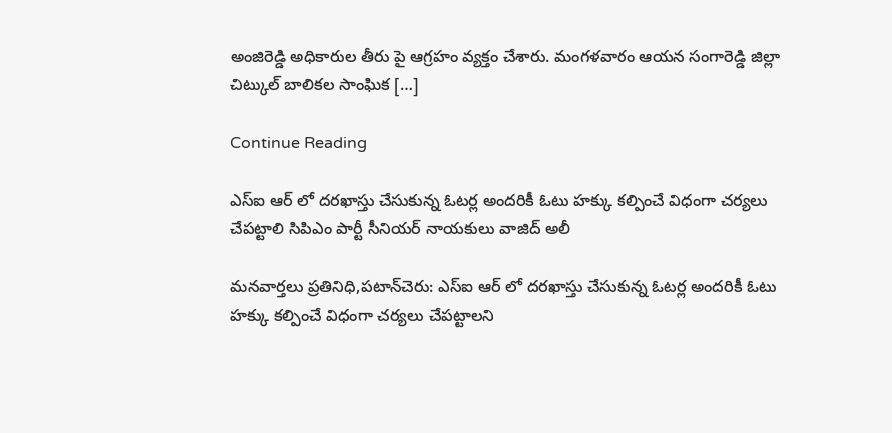అంజిరెడ్డి అధికారుల తీరు పై ఆగ్రహం వ్యక్తం చేశారు. మంగళవారం ఆయన సంగారెడ్డి జిల్లా చిట్కుల్ బాలికల సాంఘిక […]

Continue Reading

ఎస్ఐ ఆర్ లో దరఖాస్తు చేసుకున్న ఓటర్ల అందరికీ ఓటు హక్కు కల్పించే విధంగా చర్యలు చేపట్టాలి సిపిఎం పార్టీ సీనియర్ నాయకులు వాజిద్ అలీ

మనవార్తలు ప్రతినిధి,పటాన్‌చెరు: ఎస్ఐ ఆర్ లో దరఖాస్తు చేసుకున్న ఓటర్ల అందరికీ ఓటు హక్కు కల్పించే విధంగా చర్యలు చేపట్టాలని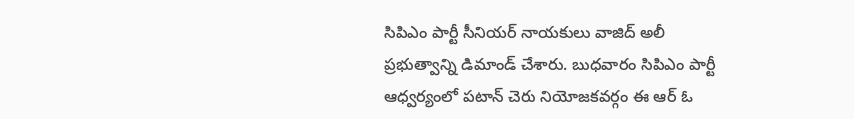సిపిఎం పార్టీ సీనియర్ నాయకులు వాజిద్ అలీ ప్రభుత్వాన్ని డిమాండ్ చేశారు. బుధవారం సిపిఎం పార్టీ ఆధ్వర్యంలో పటాన్ చెరు నియోజకవర్గం ఈ ఆర్ ఓ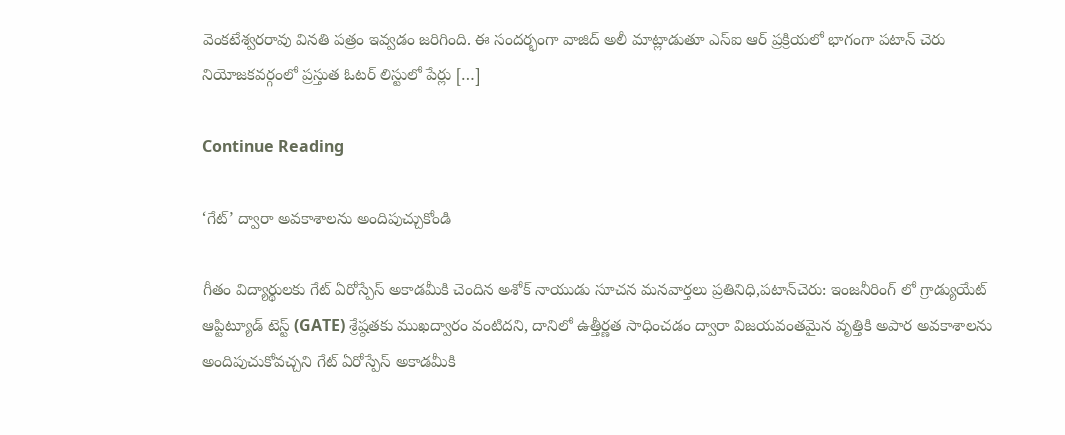వెంకటేశ్వరరావు వినతి పత్రం ఇవ్వడం జరిగింది. ఈ సందర్భంగా వాజిద్ అలీ మాట్లాడుతూ ఎస్ఐ ఆర్ ప్రక్రియలో భాగంగా పటాన్ చెరు నియోజకవర్గంలో ప్రస్తుత ఓటర్ లిస్టులో పేర్లు […]

Continue Reading

‘గేట్’ ద్వారా అవకాశాలను అందిపుచ్చుకోండి

గీతం విద్యార్థులకు గేట్ ఏరోస్పేస్ అకాడమీకి చెందిన అశోక్ నాయుడు సూచన మనవార్తలు ప్రతినిధి,పటాన్‌చెరు: ఇంజనీరింగ్ లో గ్రాడ్యుయేట్ ఆప్టిట్యూడ్ టెస్ట్ (GATE) శ్రేష్ఠతకు ముఖద్వారం వంటిదని, దానిలో ఉత్తీర్ణత సాధించడం ద్వారా విజయవంతమైన వృత్తికి అపార అవకాశాలను అందిపుచుకోవచ్చని గేట్ ఏరోస్పేస్ అకాడమీకి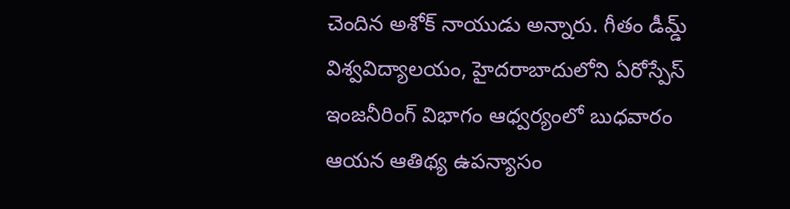చెందిన అశోక్ నాయుడు అన్నారు. గీతం డీమ్డ్ విశ్వవిద్యాలయం, హైదరాబాదులోని ఏరోస్పేస్ ఇంజనీరింగ్ విభాగం ఆధ్వర్యంలో బుధవారం ఆయన ఆతిథ్య ఉపన్యాసం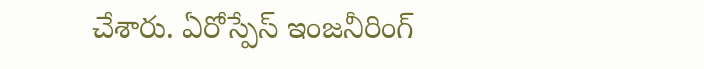చేశారు. ఏరోస్పేస్ ఇంజనీరింగ్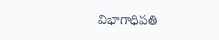విభాగాధిపతి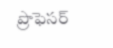ప్రొఫెసర్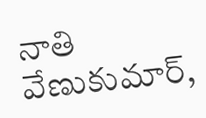నాతి వేణుకుమార్,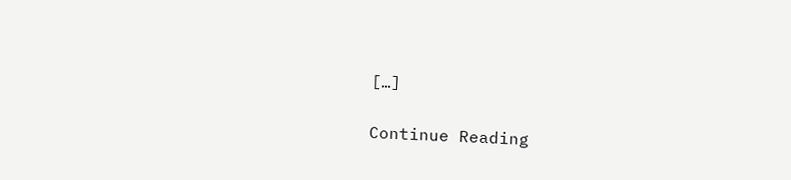[…]

Continue Reading